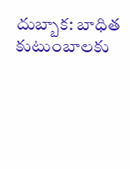దుబ్బాక: బాధిత కుటుంబాలకు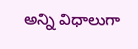అన్ని విధాలుగా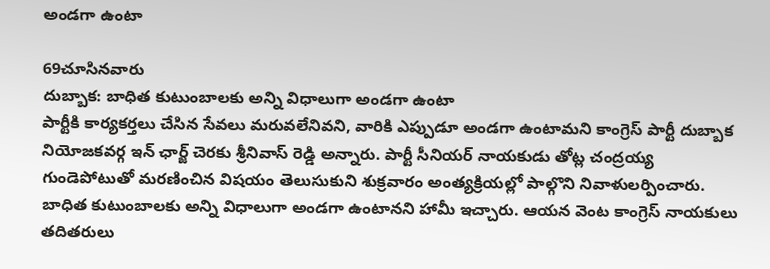అండగా ఉంటా

69చూసినవారు
దుబ్బాక: బాధిత కుటుంబాలకు అన్ని విధాలుగా అండగా ఉంటా
పార్టీకి కార్యకర్తలు చేసిన సేవలు మరువలేనివని, వారికి ఎప్పుడూ అండగా ఉంటామని కాంగ్రెస్ పార్టీ దుబ్బాక నియోజకవర్గ ఇన్ ఛార్జ్ చెరకు శ్రీనివాస్ రెడ్డి అన్నారు. పార్టీ సీనియర్ నాయకుడు తోట్ల చంద్రయ్య గుండెపోటుతో మరణించిన విషయం తెలుసుకుని శుక్రవారం అంత్యక్రియల్లో పాల్గొని నివాళులర్పించారు. బాధిత కుటుంబాలకు అన్ని విధాలుగా అండగా ఉంటానని హామీ ఇచ్చారు. ఆయన వెంట కాంగ్రెస్ నాయకులు తదితరులు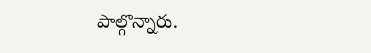పాల్గొన్నారు.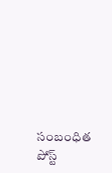సంబంధిత పోస్ట్